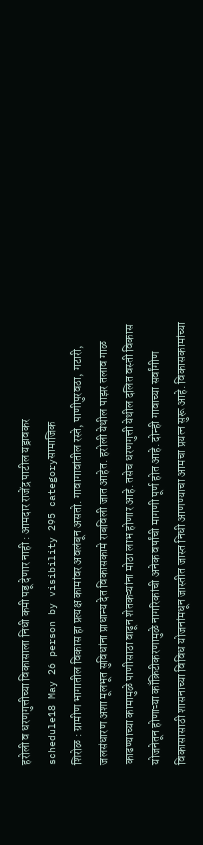हरोली व धरणगुत्तीच्या विकासाला निधी कमी पडू देणार नाही : आमदार राजेंद्र पाटील यड्रावकर
schedule18 May 26 person by visibility 295 categoryसामाजिक
शिरोळ : ग्रामीण भागातील विकास हा प्रत्यक्ष कामांवर अवलंबून असतो. गावागावांतील रस्ते, पाणीपुरवठा, गटारी, जलसंधारण अशा मूलभूत सुविधांना प्राधान्य देत विकासकामे राबविली जात आहेत. हरोली येथील पाझर तलाव गाळ काढण्याच्या कामामुळे पाणीसाठा वाढून शेतकऱ्यांना मोठा लाभ होणार आहे. तसेच धरणगुत्ती येथील दलित वस्ती विकास योजनेतून होणाऱ्या काँक्रिटीकरणामुळे नागरिकांची अनेक वर्षांची मागणी पूर्ण होत आहे. दोन्ही गावाच्या सर्वांगीण विकासासाठी शासनाच्या विविध योजनांमधून जास्तीत जास्त निधी आणण्याचा आमचा प्रयत्न सुरू आहे. विकासकामांच्या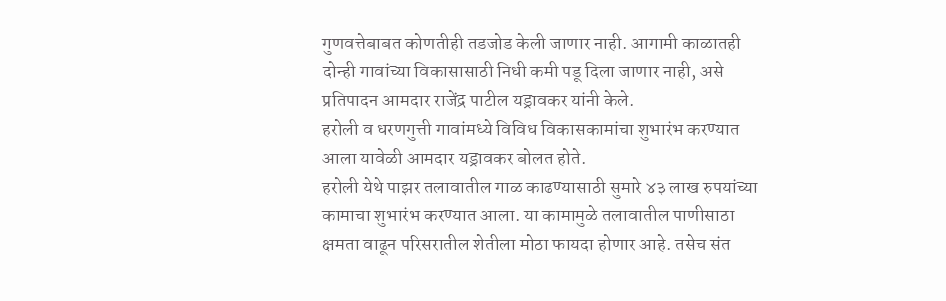गुणवत्तेबाबत कोणतीही तडजोड केली जाणार नाही. आगामी काळातही दोन्ही गावांच्या विकासासाठी निधी कमी पडू दिला जाणार नाही, असे प्रतिपादन आमदार राजेंद्र पाटील यड्रावकर यांनी केले.
हरोली व धरणगुत्ती गावांमध्ये विविध विकासकामांचा शुभारंभ करण्यात आला यावेळी आमदार यड्रावकर बोलत होते.
हरोली येथे पाझर तलावातील गाळ काढण्यासाठी सुमारे ४३ लाख रुपयांच्या कामाचा शुभारंभ करण्यात आला. या कामामुळे तलावातील पाणीसाठा क्षमता वाढून परिसरातील शेतीला मोठा फायदा होणार आहे. तसेच संत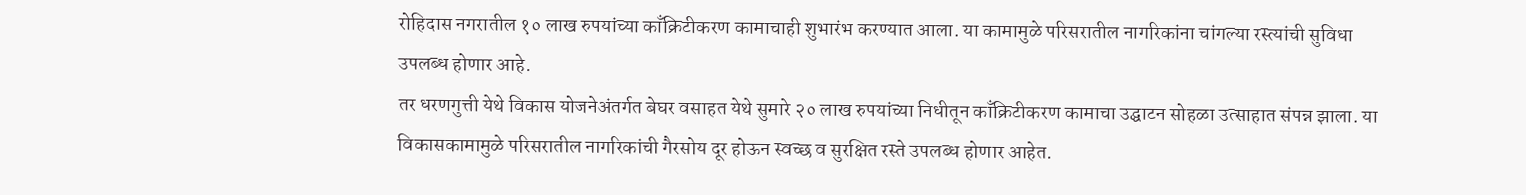रोहिदास नगरातील १० लाख रुपयांच्या काँक्रिटीकरण कामाचाही शुभारंभ करण्यात आला. या कामामुळे परिसरातील नागरिकांना चांगल्या रस्त्यांची सुविधा उपलब्ध होणार आहे.
तर धरणगुत्ती येथे विकास योजनेअंतर्गत बेघर वसाहत येथे सुमारे २० लाख रुपयांच्या निधीतून काँक्रिटीकरण कामाचा उद्घाटन सोहळा उत्साहात संपन्न झाला. या विकासकामामुळे परिसरातील नागरिकांची गैरसोय दूर होऊन स्वच्छ व सुरक्षित रस्ते उपलब्ध होणार आहेत.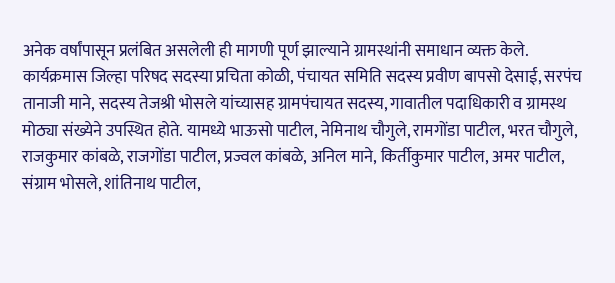अनेक वर्षांपासून प्रलंबित असलेली ही मागणी पूर्ण झाल्याने ग्रामस्थांनी समाधान व्यक्त केले.
कार्यक्रमास जिल्हा परिषद सदस्या प्रचिता कोळी, पंचायत समिति सदस्य प्रवीण बापसो देसाई, सरपंच तानाजी माने, सदस्य तेजश्री भोसले यांच्यासह ग्रामपंचायत सदस्य, गावातील पदाधिकारी व ग्रामस्थ मोठ्या संख्येने उपस्थित होते. यामध्ये भाऊसो पाटील, नेमिनाथ चौगुले, रामगोंडा पाटील, भरत चौगुले, राजकुमार कांबळे, राजगोंडा पाटील, प्रज्वल कांबळे, अनिल माने, किर्तीकुमार पाटील, अमर पाटील, संग्राम भोसले, शांतिनाथ पाटील,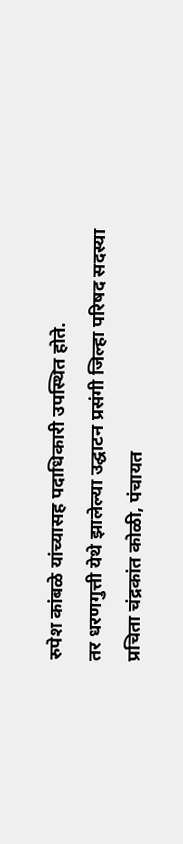रुपेश कांबळे यांच्यासह पदाधिकारी उपस्थित होते.
तर धरणगुत्ती येथे झालेल्या उद्घाटन प्रसंगी जिल्हा परिषद सदस्या प्रचिता चंद्रकांत कोळी, पंचायत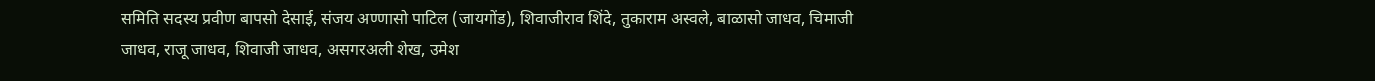समिति सदस्य प्रवीण बापसो देसाई, संजय अण्णासो पाटिल (जायगोंड), शिवाजीराव शिंदे, तुकाराम अस्वले, बाळासो जाधव, चिमाजी जाधव, राजू जाधव, शिवाजी जाधव, असगरअली शेख, उमेश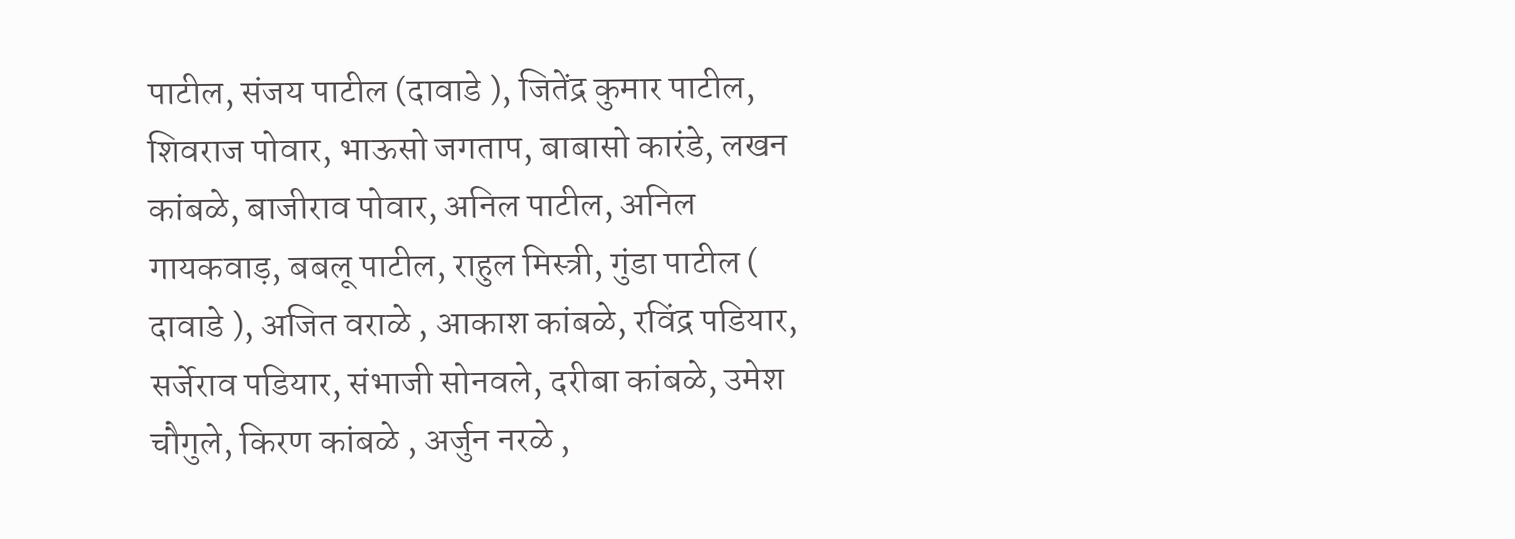पाटील, संजय पाटील (दावाडे ), जितेंद्र कुमार पाटील, शिवराज पोवार, भाऊसो जगताप, बाबासो कारंडे, लखन कांबळे, बाजीराव पोवार, अनिल पाटील, अनिल गायकवाड़, बबलू पाटील, राहुल मिस्त्री, गुंडा पाटील ( दावाडे ), अजित वराळे , आकाश कांबळे, रविंद्र पडियार, सर्जेराव पडियार, संभाजी सोनवले, दरीबा कांबळे, उमेश चौगुले, किरण कांबळे , अर्जुन नरळे ,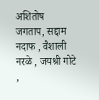अशितोष जगताप, सद्दाम नदाफ , वैशाली नरळे , जयश्री गोटे ,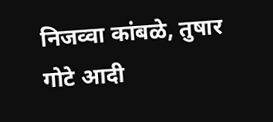निजव्वा कांबळे, तुषार गोटे आदी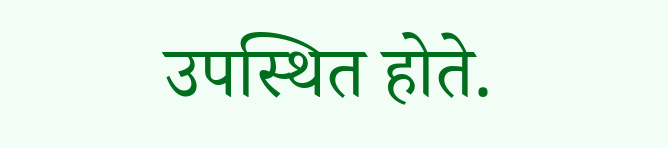उपस्थित होते.